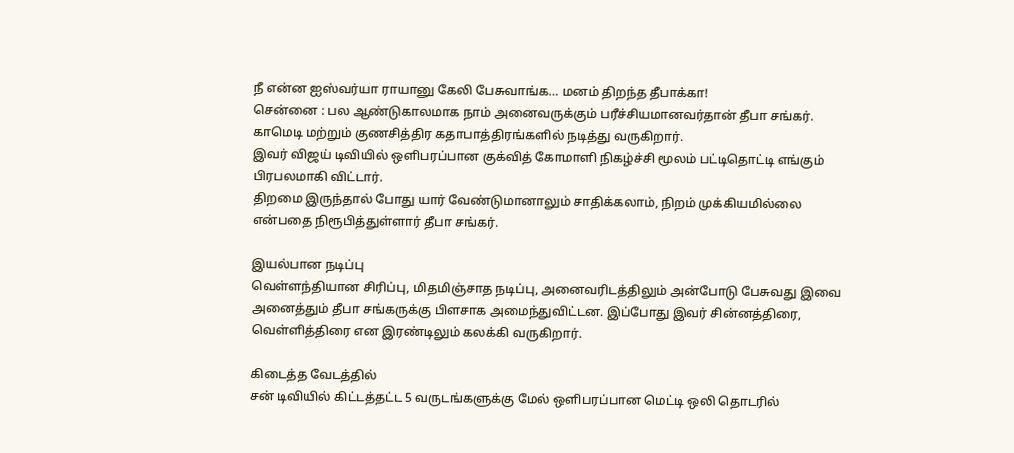நீ என்ன ஐஸ்வர்யா ராயானு கேலி பேசுவாங்க… மனம் திறந்த தீபாக்கா!
சென்னை : பல ஆண்டுகாலமாக நாம் அனைவருக்கும் பரீச்சியமானவர்தான் தீபா சங்கர். காமெடி மற்றும் குணசித்திர கதாபாத்திரங்களில் நடித்து வருகிறார்.
இவர் விஜய் டிவியில் ஒளிபரப்பான குக்வித் கோமாளி நிகழ்ச்சி மூலம் பட்டிதொட்டி எங்கும் பிரபலமாகி விட்டார்.
திறமை இருந்தால் போது யார் வேண்டுமானாலும் சாதிக்கலாம், நிறம் முக்கியமில்லை என்பதை நிரூபித்துள்ளார் தீபா சங்கர்.

இயல்பான நடிப்பு
வெள்ளந்தியான சிரிப்பு, மிதமிஞ்சாத நடிப்பு, அனைவரிடத்திலும் அன்போடு பேசுவது இவை அனைத்தும் தீபா சங்கருக்கு பிளசாக அமைந்துவிட்டன. இப்போது இவர் சின்னத்திரை, வெள்ளித்திரை என இரண்டிலும் கலக்கி வருகிறார்.

கிடைத்த வேடத்தில்
சன் டிவியில் கிட்டத்தட்ட 5 வருடங்களுக்கு மேல் ஒளிபரப்பான மெட்டி ஒலி தொடரில்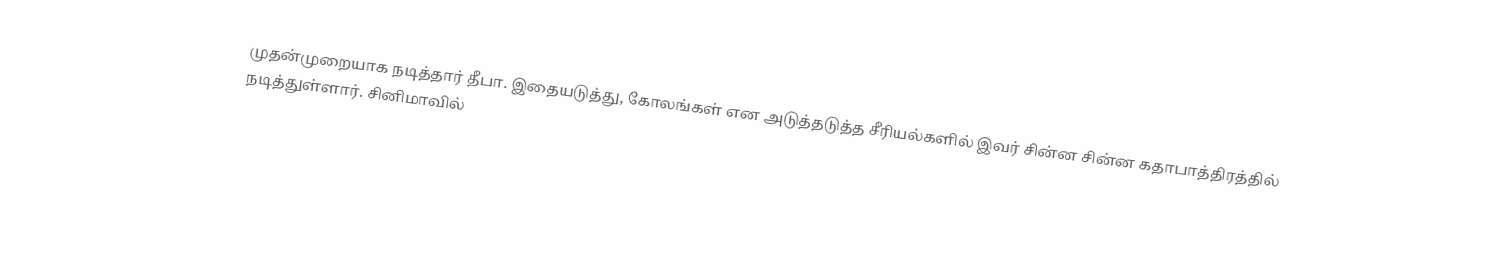முதன்முறையாக நடித்தார் தீபா. இதையடுத்து, கோலங்கள் என அடுத்தடுத்த சீரியல்களில் இவர் சின்ன சின்ன கதாபாத்திரத்தில் நடித்துள்ளார். சினிமாவில்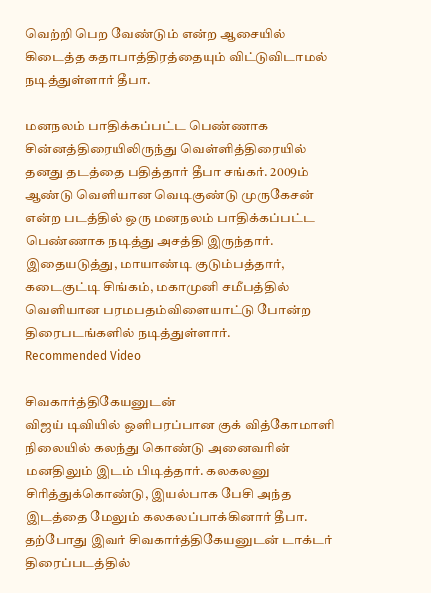வெற்றி பெற வேண்டும் என்ற ஆசையில் கிடைத்த கதாபாத்திரத்தையும் விட்டுவிடாமல் நடித்துள்ளார் தீபா.

மனநலம் பாதிக்கப்பட்ட பெண்ணாக
சின்னத்திரையிலிருந்து வெள்ளித்திரையில் தனது தடத்தை பதித்தார் தீபா சங்கர். 2009ம் ஆண்டு வெளியான வெடிகுண்டு முருகேசன் என்ற படத்தில் ஒரு மனநலம் பாதிக்கப்பட்ட பெண்ணாக நடித்து அசத்தி இருந்தார். இதையடுத்து, மாயாண்டி குடும்பத்தார், கடைகுட்டி சிங்கம், மகாமுனி சமீபத்தில் வெளியான பரமபதம்விளையாட்டு போன்ற திரைபடங்களில் நடித்துள்ளார்.
Recommended Video

சிவகார்த்திகேயனுடன்
விஜய் டிவியில் ஒளிபரப்பான குக் வித்கோமாளி நிலையில் கலந்து கொண்டு அனைவரின் மனதிலும் இடம் பிடித்தார். கலகலனு சிரித்துக்கொண்டு, இயல்பாக பேசி அந்த இடத்தை மேலும் கலகலப்பாக்கினார் தீபா. தற்போது இவர் சிவகார்த்திகேயனுடன் டாக்டர் திரைப்படத்தில்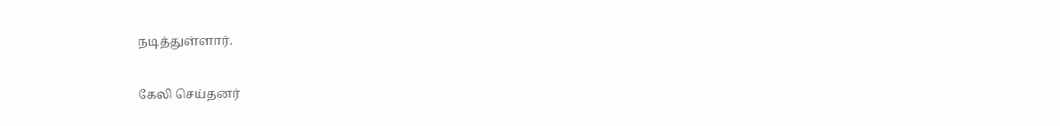நடித்துள்ளார்.

கேலி செய்தனர்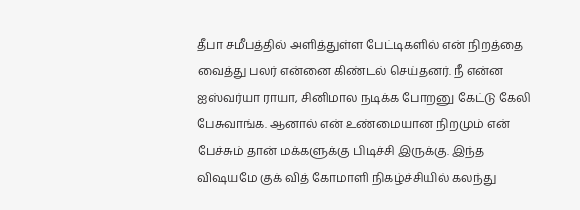தீபா சமீபத்தில் அளித்துள்ள பேட்டிகளில் என் நிறத்தை வைத்து பலர் என்னை கிண்டல் செய்தனர். நீ என்ன ஐஸ்வர்யா ராயா, சினிமால நடிக்க போறனு கேட்டு கேலி பேசுவாங்க. ஆனால் என் உண்மையான நிறமும் என் பேச்சும் தான் மக்களுக்கு பிடிச்சி இருக்கு. இந்த விஷயமே குக் வித் கோமாளி நிகழ்ச்சியில் கலந்து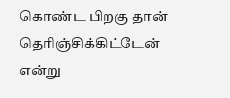கொண்ட பிறகு தான் தெரிஞ்சிக்கிட்டேன் என்று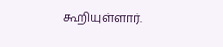கூறியுள்ளார்.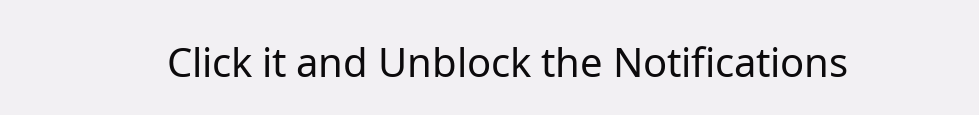Click it and Unblock the Notifications